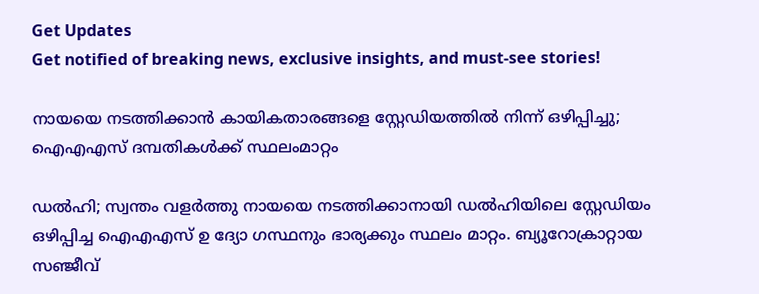Get Updates
Get notified of breaking news, exclusive insights, and must-see stories!

നായയെ നടത്തിക്കാൻ കായികതാരങ്ങളെ സ്റ്റേഡിയത്തിൽ നിന്ന് ഒഴിപ്പിച്ചു; ഐഎഎസ് ദമ്പതികൾക്ക് സ്ഥലംമാറ്റം

ഡൽഹി; സ്വന്തം വളർത്തു നായയെ നടത്തിക്കാനായി ഡൽഹിയിലെ സ്റ്റേഡിയം ഒഴിപ്പിച്ച ഐഎഎസ് ഉ ദ്യോ ഗസ്ഥനും ഭാര്യക്കും സ്ഥലം മാറ്റം. ബ്യൂറോക്രാറ്റായ സഞ്ജീവ്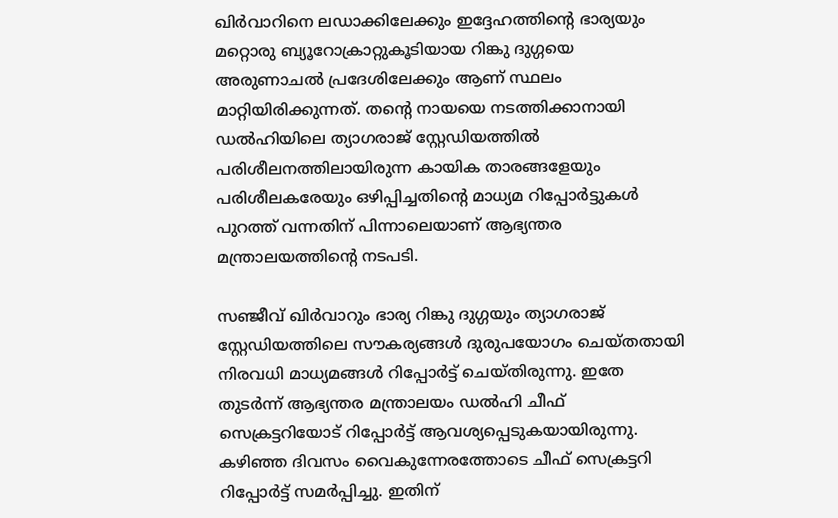ഖിർവാറിനെ ലഡാക്കിലേക്കും ഇദ്ദേഹത്തിന്റെ ഭാര്യയും മറ്റൊരു ബ്യൂറോക്രാറ്റുകൂടിയായ റിങ്കു ദുഗ്ഗയെ അരുണാചൽ പ്രദേശിലേക്കും ആണ് സ്ഥലം മാറ്റിയിരിക്കുന്നത്. തന്റെ നായയെ നടത്തിക്കാനായി ഡൽഹിയിലെ ത്യാഗരാജ് സ്റ്റേഡിയത്തിൽ പരിശീലനത്തിലായിരുന്ന കായിക താരങ്ങളേയും പരിശീലകരേയും ഒഴിപ്പിച്ചതിന്റെ മാധ്യമ റിപ്പോർട്ടുകൾ പുറത്ത് വന്നതിന് പിന്നാലെയാണ് ആഭ്യന്തര മന്ത്രാലയത്തിന്റെ നടപടി.

സഞ്ജീവ് ഖിർവാറും ഭാര്യ റിങ്കു ദുഗ്ഗയും ത്യാഗരാജ് സ്റ്റേഡിയത്തിലെ സൗകര്യങ്ങൾ ദുരുപയോഗം ചെയ്തതായി നിരവധി മാധ്യമങ്ങൾ റിപ്പോർട്ട് ചെയ്തിരുന്നു. ഇതേ തുടർന്ന് ആഭ്യന്തര മന്ത്രാലയം ഡൽഹി ചീഫ് സെക്രട്ടറിയോട് റിപ്പോർട്ട് ആവശ്യപ്പെടുകയായിരുന്നു. കഴിഞ്ഞ ദിവസം വൈകുന്നേരത്തോടെ ചീഫ് സെക്രട്ടറി റിപ്പോർട്ട് സമർപ്പിച്ചു. ഇതിന്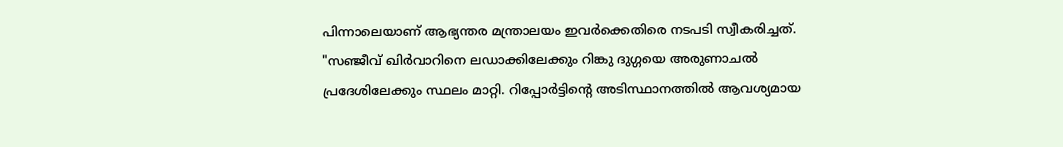പിന്നാലെയാണ് ആഭ്യന്തര മന്ത്രാലയം ഇവർക്കെതിരെ നടപടി സ്വീകരിച്ചത്. "സഞ്ജീവ് ഖിർവാറിനെ ലഡാക്കിലേക്കും റിങ്കു ദുഗ്ഗയെ അരുണാചൽ പ്രദേശിലേക്കും സ്ഥലം മാറ്റി. റിപ്പോർട്ടിന്റെ അടിസ്ഥാനത്തിൽ ആവശ്യമായ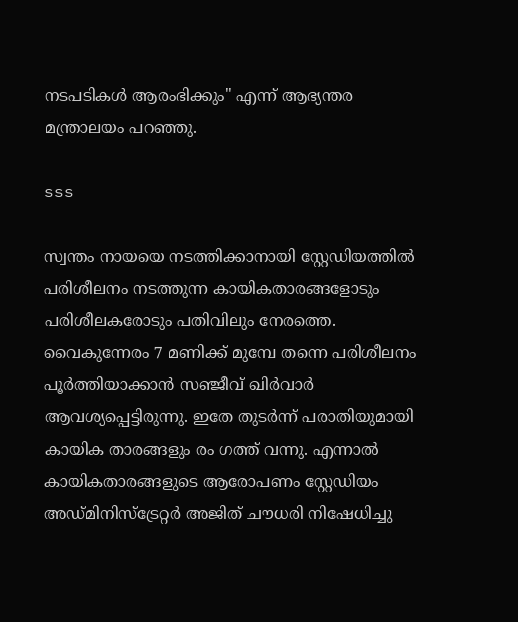നടപടികൾ ആരംഭിക്കും" എന്ന് ആഭ്യന്തര മന്ത്രാലയം പറഞ്ഞു.

sss

സ്വന്തം നായയെ നടത്തിക്കാനായി സ്റ്റേഡിയത്തിൽ പരിശീലനം നടത്തുന്ന കായികതാരങ്ങളോടും പരിശീലകരോടും പതിവിലും നേരത്തെ. വൈകുന്നേരം 7 മണിക്ക് മുമ്പേ തന്നെ പരിശീലനം പൂർത്തിയാക്കാൻ സഞ്ജീവ് ഖിർവാർ ആവശ്യപ്പെട്ടിരുന്നു. ഇതേ തുടർന്ന് പരാതിയുമായി കായിക താരങ്ങളും രം ഗത്ത് വന്നു. എന്നാൽ കായികതാരങ്ങളുടെ ആരോപണം സ്റ്റേഡിയം അഡ്മിനിസ്ട്രേറ്റർ അജിത് ചൗധരി നിഷേധിച്ചു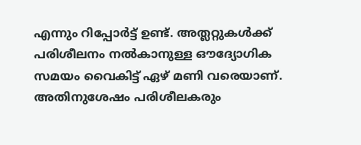എന്നും റിപ്പോർട്ട് ഉണ്ട്. അത്ലറ്റുകൾക്ക് പരിശീലനം നൽകാനുള്ള ഔദ്യോഗിക സമയം വൈകിട്ട് ഏഴ് മണി വരെയാണ്. അതിനുശേഷം പരിശീലകരും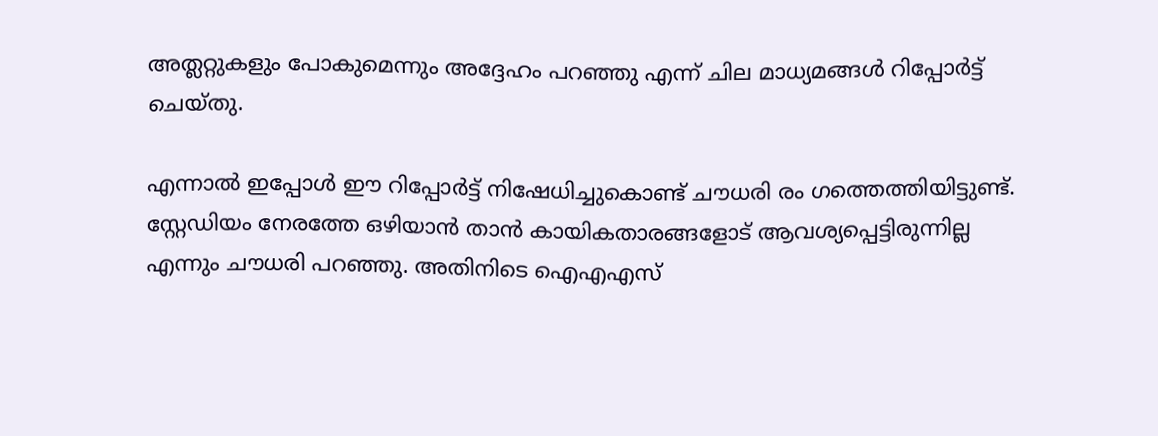അത്ലറ്റുകളും പോകുമെന്നും അദ്ദേഹം പറഞ്ഞു എന്ന് ചില മാധ്യമങ്ങൾ റിപ്പോർട്ട് ചെയ്തു.

എന്നാൽ ഇപ്പോൾ ഈ റിപ്പോർട്ട് നിഷേധിച്ചുകൊണ്ട് ചൗധരി രം ഗത്തെത്തിയിട്ടുണ്ട്. സ്റ്റേഡിയം നേരത്തേ ഒഴിയാൻ താൻ കായികതാരങ്ങളോട് ആവശ്യപ്പെട്ടിരുന്നില്ല എന്നും ചൗധരി പറഞ്ഞു. അതിനിടെ ഐ‌എ‌എസ്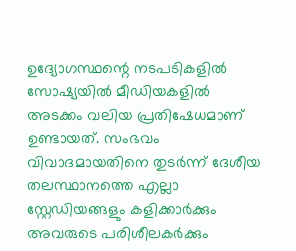ഉദ്യോഗസ്ഥന്റെ നടപടികളിൽ സോഷ്യയിൽ മീഡിയകളിൽ അടക്കം വലിയ പ്രതിഷേധമാണ് ഉണ്ടായത്. സംഭവം വിവാദമായതിനെ തുടർന്ന് ദേശീയ തലസ്ഥാനത്തെ എല്ലാ സ്റ്റേഡിയങ്ങളും കളിക്കാർക്കും അവരുടെ പരിശീലകർക്കും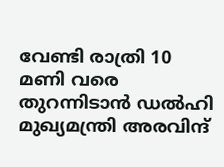വേണ്ടി രാത്രി 10 മണി വരെ തുറന്നിടാൻ ഡൽഹി മുഖ്യമന്ത്രി അരവിന്ദ്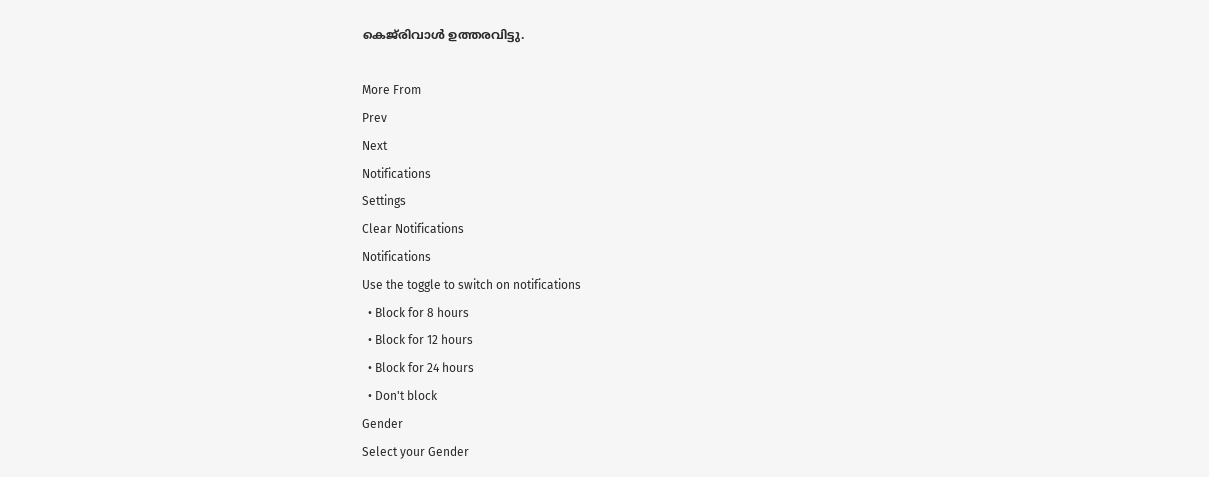കെജ്‌രിവാൾ ഉത്തരവിട്ടു.

More From
Prev
Next
Notifications
Settings
Clear Notifications
Notifications
Use the toggle to switch on notifications
  • Block for 8 hours
  • Block for 12 hours
  • Block for 24 hours
  • Don't block
Gender
Select your Gender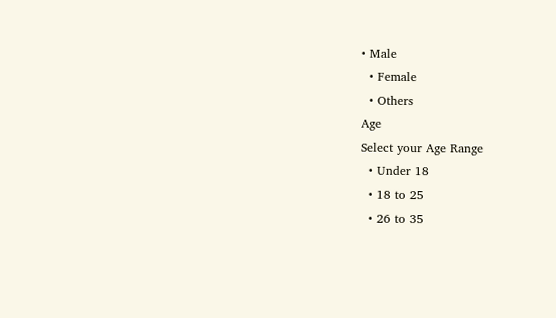• Male
  • Female
  • Others
Age
Select your Age Range
  • Under 18
  • 18 to 25
  • 26 to 35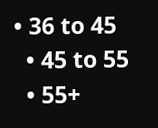• 36 to 45
  • 45 to 55
  • 55+